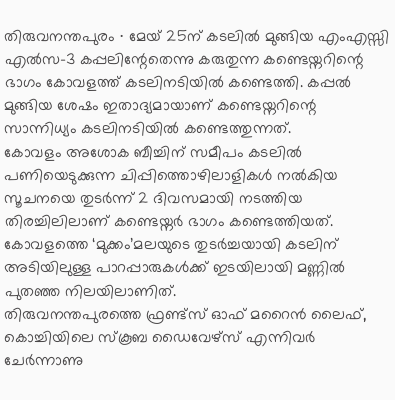തിരുവനന്തപുരം ∙ മേയ് 25ന് കടലിൽ മുങ്ങിയ എംഎസ്സി എൽസ–3 കപ്പലിന്റേതെന്നു കരുതുന്ന കണ്ടെയ്നറിന്റെ ഭാഗം കോവളത്ത് കടലിനടിയിൽ കണ്ടെത്തി. കപ്പൽ മുങ്ങിയ ശേഷം ഇതാദ്യമായാണ് കണ്ടെയ്നറിന്റെ സാന്നിധ്യം കടലിനടിയിൽ കണ്ടെത്തുന്നത്.
കോവളം അശോക ബീച്ചിന് സമീപം കടലിൽ പണിയെടുക്കുന്ന ചിപ്പിത്തൊഴിലാളികൾ നൽകിയ സൂചനയെ തുടർന്ന് 2 ദിവസമായി നടത്തിയ തിരച്ചിലിലാണ് കണ്ടെയ്നർ ഭാഗം കണ്ടെത്തിയത്. കോവളത്തെ ‘മുക്കം’മലയുടെ തുടർച്ചയായി കടലിന് അടിയിലുള്ള പാറപ്പാരുകൾക്ക് ഇടയിലായി മണ്ണിൽ പുതഞ്ഞ നിലയിലാണിത്.
തിരുവനന്തപുരത്തെ ഫ്രണ്ട്സ് ഓഫ് മറൈൻ ലൈഫ്, കൊച്ചിയിലെ സ്കൂബ ഡൈവേഴ്സ് എന്നിവർ ചേർന്നാണു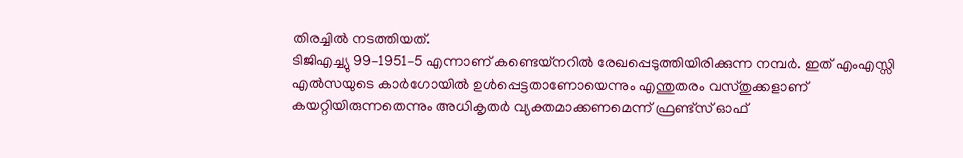തിരച്ചിൽ നടത്തിയത്.
ടിജിഎച്ച്യു 99–1951–5 എന്നാണ് കണ്ടെയ്നറിൽ രേഖപ്പെടുത്തിയിരിക്കുന്ന നമ്പർ. ഇത് എംഎസ്സി എൽസയുടെ കാർഗോയിൽ ഉൾപ്പെട്ടതാണോയെന്നും എന്തുതരം വസ്തുക്കളാണ് കയറ്റിയിരുന്നതെന്നും അധികൃതർ വ്യക്തമാക്കണമെന്ന് ഫ്രണ്ട്സ് ഓഫ്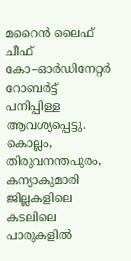മറൈൻ ലൈഫ് ചീഫ് കോ–ഓർഡിനേറ്റർ റോബർട്ട് പനിപ്പിള്ള ആവശ്യപ്പെട്ടു.
കൊല്ലം, തിരുവനന്തപുരം, കന്യാകുമാരി ജില്ലകളിലെ കടലിലെ പാരുകളിൽ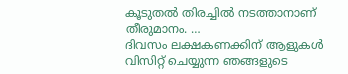കൂടുതൽ തിരച്ചിൽ നടത്താനാണ് തീരുമാനം. …
ദിവസം ലക്ഷകണക്കിന് ആളുകൾ വിസിറ്റ് ചെയ്യുന്ന ഞങ്ങളുടെ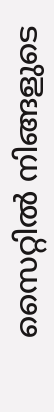സൈറ്റിൽ നിങ്ങളുടെ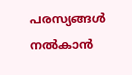പരസ്യങ്ങൾ നൽകാൻ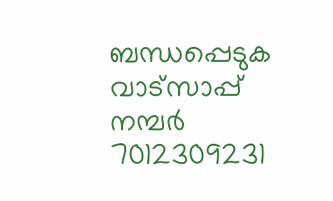ബന്ധപ്പെടുക വാട്സാപ്പ് നമ്പർ 7012309231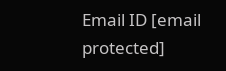Email ID [email protected]